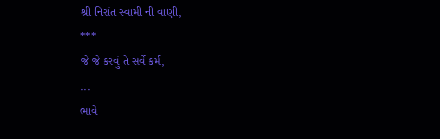શ્રી નિરાંત સ્વામી ની વાણી,
***
જે જે કરવું તે સર્વે કર્મ,
...
ભાવે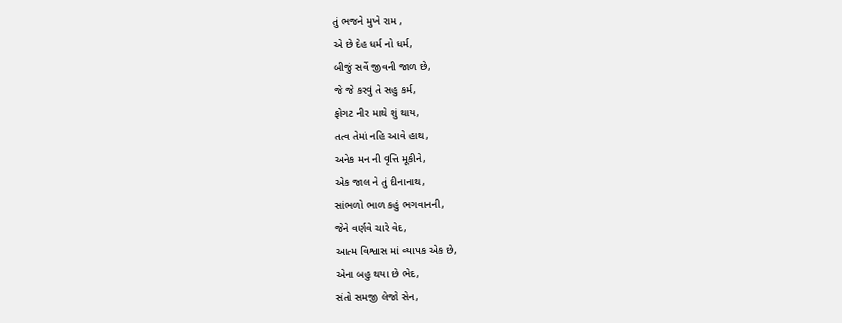તું ભજને મુખે રામ ,
એ છે દેહ ધર્મ નો ધર્મ,
બીજું સર્વે જીવની જાળ છે,
જે જે કરવું તે સહુ કર્મ,
ફોગટ નીર માથે શું થાય,
તત્વ તેમાં નહિ આવે હાથ,
અનેક મન ની વૃત્તિ મૂકીને,
એક જાલ ને તું દીનાનાથ,
સાંભળો ભાળ કહું ભગવાનની,
જેને વર્ણવે ચારે વેદ,
આત્મ વિશ્વાસ માં વ્યાપક એક છે,
એના બહુ થયા છે ભેદ,
સંતો સમજી લેજો સેન,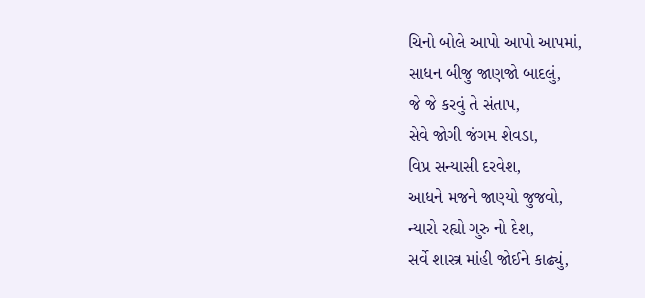ચિનો બોલે આપો આપો આપમાં,
સાધન બીજુ જાણજો બાદલું,
જે જે કરવું તે સંતાપ,
સેવે જોગી જંગમ શેવડા,
વિપ્ર સન્યાસી દરવેશ,
આધને મજને જાણ્યો જુજવો,
ન્યારો રહ્યો ગુરુ નો દેશ,
સર્વે શાસ્ત્ર માંહી જોઈને કાઢ્યું,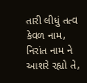તારી લીધું તત્વ કેવળ નામ,
નિરાંત નામ ને આશરે રહ્યો તે,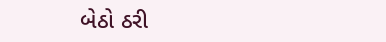બેઠો ઠરી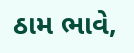ઠામ ભાવે,